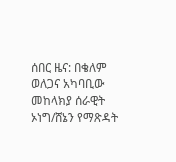ሰበር ዜና: በቄለም ወለጋና አካባቢው መከላክያ ሰራዊት ኦነግ/ሸኔን የማጽዳት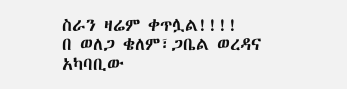ስራን ዛሬም ቀጥሏል!!!!
በ ወለጋ ቄለም፣ጋቤል ወረዳና አካባቢው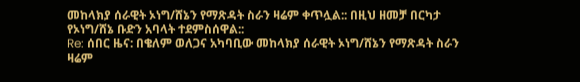መከላክያ ሰራዊት ኦነግ/ሸኔን የማጽዳት ስራን ዛሬም ቀጥሏል:: በዚህ ዘመቻ በርካታ የኦነግ/ሸኔ ቡድን አባላት ተደምስሰዋል::
Re: ሰበር ዜና: በቄለም ወለጋና አካባቢው መከላክያ ሰራዊት ኦነግ/ሸኔን የማጽዳት ስራን ዛሬም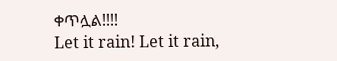ቀጥሏል!!!!
Let it rain! Let it rain,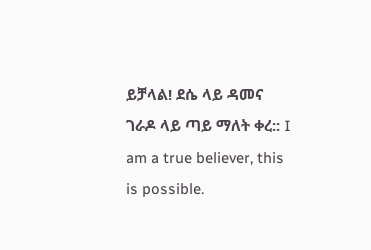ይቻላል! ደሴ ላይ ዳመና ገራዶ ላይ ጣይ ማለት ቀረ:: I am a true believer, this is possible.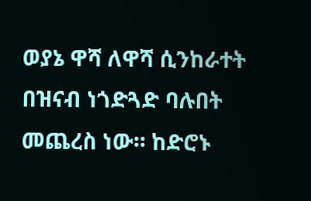ወያኔ ዋሻ ለዋሻ ሲንከራተት በዝናብ ነጎድጓድ ባሉበት መጨረስ ነው። ከድሮኑ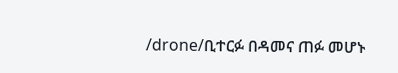/drone/ቢተርፉ በዳመና ጠፉ መሆኑ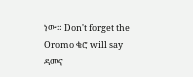ነው። Don't forget the Oromo ቄሮ will say ዳመና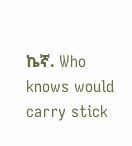ኬኛ. Who knows would carry stick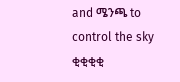and ሜንጫ to control the sky ቂቂቂቂ